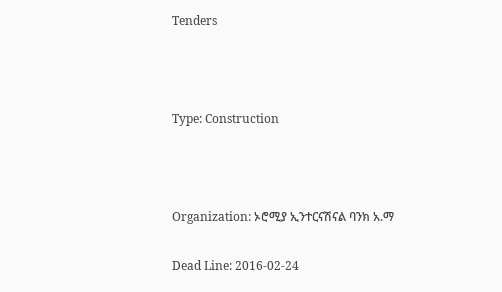Tenders



Type: Construction



Organization: ኦሮሚያ ኢንተርናሽናል ባንክ አ.ማ

Dead Line: 2016-02-24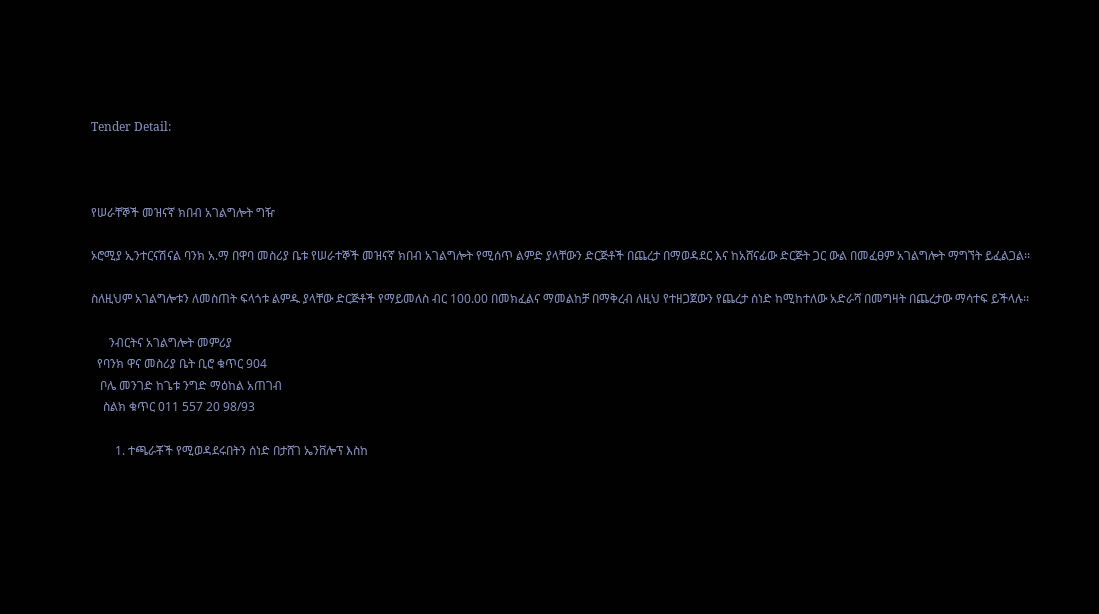Tender Detail:



የሠራቸኞች መዝናኛ ክበብ አገልግሎት ግዥ

ኦሮሚያ ኢንተርናሽናል ባንክ አ.ማ በዋባ መስሪያ ቤቱ የሠራተኞች መዝናኛ ክበብ አገልግሎት የሚሰጥ ልምድ ያላቸውን ድርጅቶች በጨረታ በማወዳደር እና ከአሸናፊው ድርጅት ጋር ውል በመፈፀም አገልግሎት ማግኘት ይፈልጋል፡፡

ስለዚህም አገልግሎቱን ለመስጠት ፍላጎቱ ልምዱ ያላቸው ድርጅቶች የማይመለስ ብር 100.00 በመክፈልና ማመልከቻ በማቅረብ ለዚህ የተዘጋጀውን የጨረታ ሰነድ ከሚከተለው አድራሻ በመግዛት በጨረታው ማሳተፍ ይችላሉ፡፡

      ንብርትና አገልግሎት መምሪያ
  የባንክ ዋና መስሪያ ቤት ቢሮ ቁጥር 904
   ቦሌ መንገድ ከጌቱ ንግድ ማዕከል አጠገብ
    ስልክ ቁጥር 011 557 20 98/93

        1. ተጫራቾች የሚወዳደሩበትን ሰነድ በታሸገ ኤንቨሎፕ እስከ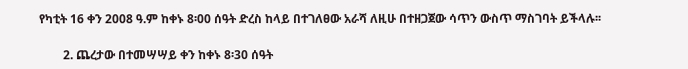የካቲት 16 ቀን 2008 ዓ.ም ከቀኑ 8፡00 ሰዓት ድረስ ከላይ በተገለፀው አራሻ ለዚሁ በተዘጋጀው ሳጥን ውስጥ ማስገባት ይችላሉ፡፡

        2. ጨረታው በተመሣሣይ ቀን ከቀኑ 8፡30 ሰዓት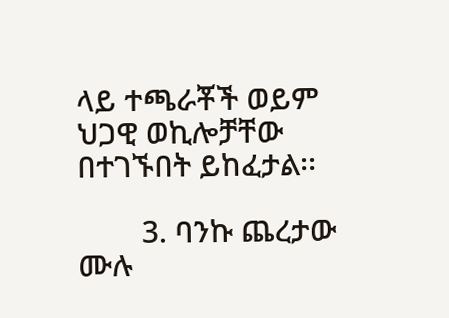ላይ ተጫራቾች ወይም ህጋዊ ወኪሎቻቸው በተገኙበት ይከፈታል፡፡

        3. ባንኩ ጨረታው ሙሉ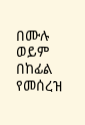በሙሉ ወይም በከፊል የመሰረዝ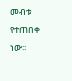መብቱ የተጠበቀ ነው፡፡